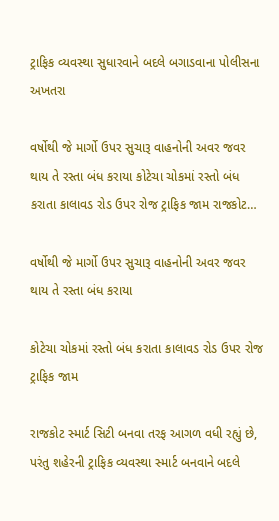ટ્રાફિક વ્યવસ્થા સુધારવાને બદલે બગાડવાના પોલીસના અખતરા

વર્ષોથી જે માર્ગો ઉપર સુચારૂ વાહનોની અવર જવર થાય તે રસ્તા બંધ કરાયા કોટેચા ચોકમાં રસ્તો બંધ કરાતા કાલાવડ રોડ ઉપર રોજ ટ્રાફિક જામ રાજકોટ…

વર્ષોથી જે માર્ગો ઉપર સુચારૂ વાહનોની અવર જવર થાય તે રસ્તા બંધ કરાયા

કોટેચા ચોકમાં રસ્તો બંધ કરાતા કાલાવડ રોડ ઉપર રોજ ટ્રાફિક જામ

રાજકોટ સ્માર્ટ સિટી બનવા તરફ આગળ વધી રહ્યું છે, પરંતુ શહેરની ટ્રાફિક વ્યવસ્થા સ્માર્ટ બનવાને બદલે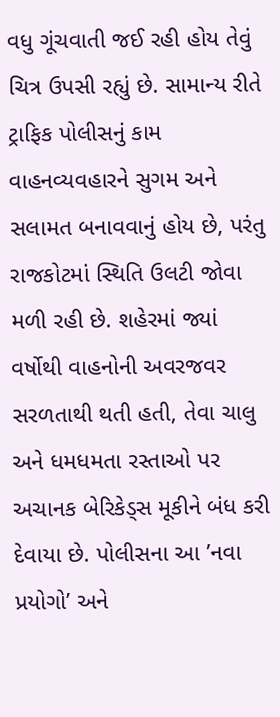વધુ ગૂંચવાતી જઈ રહી હોય તેવું ચિત્ર ઉપસી રહ્યું છે. સામાન્ય રીતે ટ્રાફિક પોલીસનું કામ વાહનવ્યવહારને સુગમ અને સલામત બનાવવાનું હોય છે, પરંતુ રાજકોટમાં સ્થિતિ ઉલટી જોવા મળી રહી છે. શહેરમાં જ્યાં વર્ષોથી વાહનોની અવરજવર સરળતાથી થતી હતી, તેવા ચાલુ અને ધમધમતા રસ્તાઓ પર અચાનક બેરિકેડ્સ મૂકીને બંધ કરી દેવાયા છે. પોલીસના આ ’નવા પ્રયોગો’ અને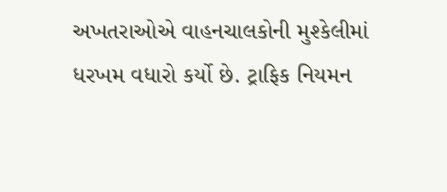અખતરાઓએ વાહનચાલકોની મુશ્કેલીમાં ધરખમ વધારો કર્યો છે. ટ્રાફિક નિયમન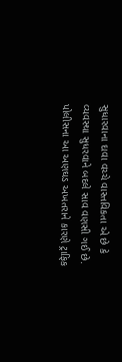સુધારવાના દાવા વચ્ચે વાસ્તવિકતા એ છે કે વ્યવસ્થા સુધરવાને બદલે સાવ વણસી ગઈ છે. પોલીસના આ અણઘડ અખતરાને કારણે ટ્રાફિક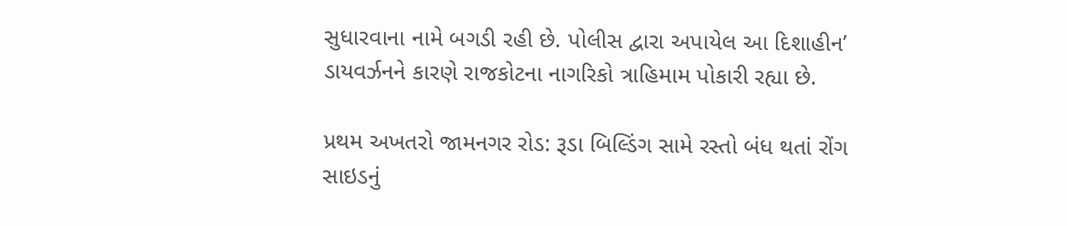સુધારવાના નામે બગડી રહી છે. પોલીસ દ્વારા અપાયેલ આ દિશાહીન’ ડાયવર્ઝનને કારણે રાજકોટના નાગરિકો ત્રાહિમામ પોકારી રહ્યા છે.

પ્રથમ અખતરો જામનગર રોડ: રૂડા બિલ્ડિંગ સામે રસ્તો બંધ થતાં રોંગ સાઇડનું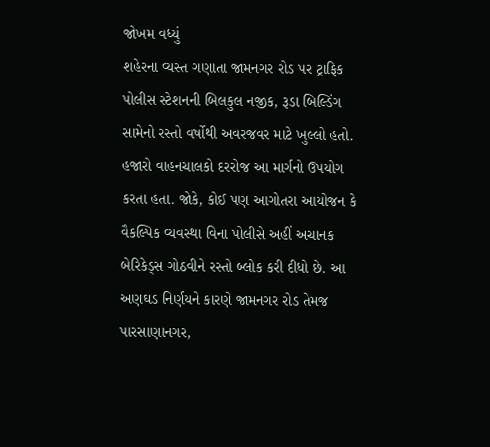જોખમ વધ્યું
શહેરના વ્યસ્ત ગણાતા જામનગર રોડ પર ટ્રાફિક પોલીસ સ્ટેશનની બિલકુલ નજીક, રૂડા બિલ્ડિંગ સામેનો રસ્તો વર્ષોથી અવરજવર માટે ખુલ્લો હતો. હજારો વાહનચાલકો દરરોજ આ માર્ગનો ઉપયોગ કરતા હતા. જોકે, કોઈ પણ આગોતરા આયોજન કે વૈકલ્પિક વ્યવસ્થા વિના પોલીસે અહીં અચાનક બેરિકેડ્સ ગોઠવીને રસ્તો બ્લોક કરી દીધો છે. આ અણઘડ નિર્ણયને કારણે જામનગર રોડ તેમજ પારસાણાનગર,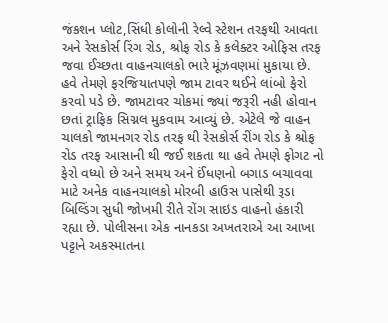જંકશન પ્લોટ,સિંધી કોલોની રેલ્વે સ્ટેશન તરફથી આવતા અને રેસકોર્સ રિંગ રોડ, શ્રોફ રોડ કે કલેક્ટર ઓફિસ તરફ જવા ઈચ્છતા વાહનચાલકો ભારે મૂંઝવણમાં મુકાયા છે. હવે તેમણે ફરજિયાતપણે જામ ટાવર થઈને લાંબો ફેરો કરવો પડે છે. જામટાવર ચોકમાં જ્યાં જરૂરી નહી હોવાન છતાં ટ્રાફિક સિગ્નલ મુકવામ આવ્યું છે. એટેલે જે વાહન ચાલકો જામનગર રોડ તરફ થી રેસકોર્સ રીંગ રોડ કે શ્રોફ રોડ તરફ આસાની થી જઈ શકતા થા હવે તેમણે ફોગટ નો ફેરો વધ્યો છે અને સમય અને ઈંધણનો બગાડ બચાવવા માટે અનેક વાહનચાલકો મોરબી હાઉસ પાસેથી રૂડા બિલ્ડિંગ સુધી જોખમી રીતે રોંગ સાઇડ વાહનો હંકારી રહ્યા છે. પોલીસના એક નાનકડા અખતરાએ આ આખા પટ્ટાને અકસ્માતના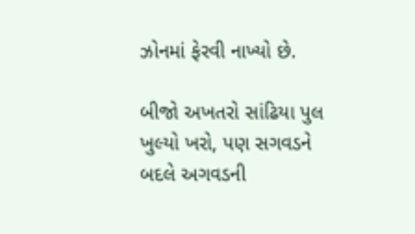ઝોનમાં ફેરવી નાખ્યો છે.

બીજો અખતરો સાંઢિયા પુલ ખુલ્યો ખરો, પણ સગવડને બદલે અગવડની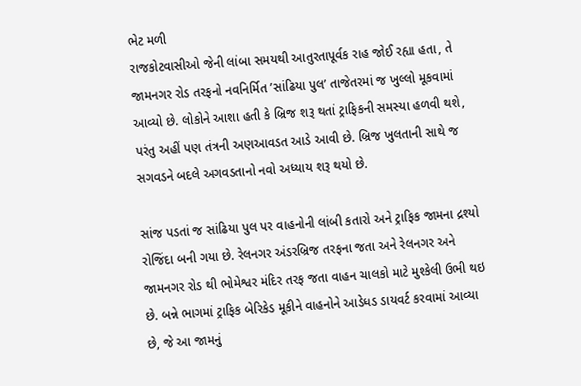ભેટ મળી
રાજકોટવાસીઓ જેની લાંબા સમયથી આતુરતાપૂર્વક રાહ જોઈ રહ્યા હતા, તે જામનગર રોડ તરફનો નવનિર્મિત ’સાંઢિયા પુલ’ તાજેતરમાં જ ખુલ્લો મૂકવામાં આવ્યો છે. લોકોને આશા હતી કે બ્રિજ શરૂ થતાં ટ્રાફિકની સમસ્યા હળવી થશે, પરંતુ અહીં પણ તંત્રની અણઆવડત આડે આવી છે. બ્રિજ ખુલતાની સાથે જ સગવડને બદલે અગવડતાનો નવો અધ્યાય શરૂ થયો છે.

સાંજ પડતાં જ સાંઢિયા પુલ પર વાહનોની લાંબી કતારો અને ટ્રાફિક જામના દ્રશ્યો રોજિંદા બની ગયા છે. રેલનગર અંડરબ્રિજ તરફના જતા અને રેલનગર અને જામનગર રોડ થી ભોમેશ્વર મંદિર તરફ જતા વાહન ચાલકો માટે મુશ્કેલી ઉભી થઇ છે. બન્ને ભાગમાં ટ્રાફિક બેરિકેડ મૂકીને વાહનોને આડેધડ ડાયવર્ટ કરવામાં આવ્યા છે, જે આ જામનું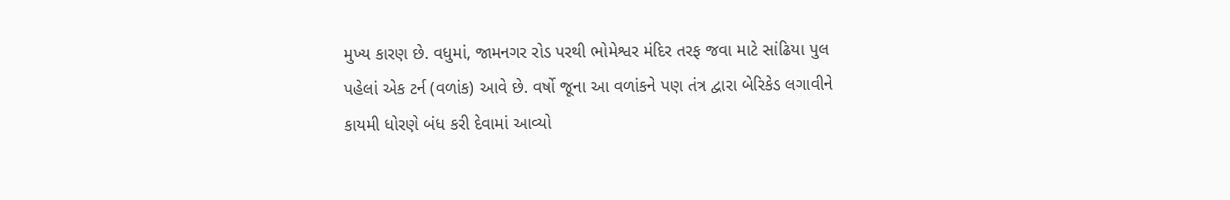મુખ્ય કારણ છે. વધુમાં, જામનગર રોડ પરથી ભોમેશ્વર મંદિર તરફ જવા માટે સાંઢિયા પુલ પહેલાં એક ટર્ન (વળાંક) આવે છે. વર્ષો જૂના આ વળાંકને પણ તંત્ર દ્વારા બેરિકેડ લગાવીને કાયમી ધોરણે બંધ કરી દેવામાં આવ્યો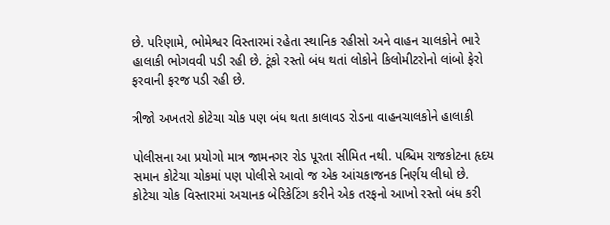છે. પરિણામે, ભોમેશ્વર વિસ્તારમાં રહેતા સ્થાનિક રહીસો અને વાહન ચાલકોને ભારે હાલાકી ભોગવવી પડી રહી છે. ટૂંકો રસ્તો બંધ થતાં લોકોને કિલોમીટરોનો લાંબો ફેરો ફરવાની ફરજ પડી રહી છે.

ત્રીજો અખતરો કોટેચા ચોક પણ બંધ થતા કાલાવડ રોડના વાહનચાલકોને હાલાકી

પોલીસના આ પ્રયોગો માત્ર જામનગર રોડ પૂરતા સીમિત નથી. પશ્ચિમ રાજકોટના હૃદય સમાન કોટેચા ચોકમાં પણ પોલીસે આવો જ એક આંચકાજનક નિર્ણય લીધો છે. કોટેચા ચોક વિસ્તારમાં અચાનક બેરિકેટિંગ કરીને એક તરફનો આખો રસ્તો બંધ કરી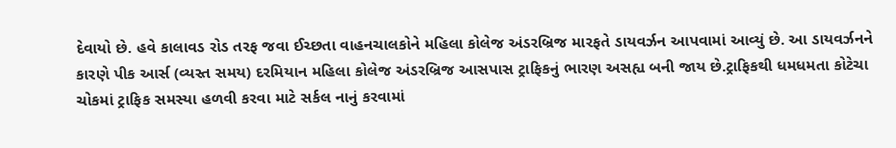દેવાયો છે. હવે કાલાવડ રોડ તરફ જવા ઈચ્છતા વાહનચાલકોને મહિલા કોલેજ અંડરબ્રિજ મારફતે ડાયવર્ઝન આપવામાં આવ્યું છે. આ ડાયવર્ઝનને કારણે પીક આર્સ (વ્યસ્ત સમય) દરમિયાન મહિલા કોલેજ અંડરબ્રિજ આસપાસ ટ્રાફિકનું ભારણ અસહ્ય બની જાય છે.ટ્રાફિકથી ધમધમતા કોટેચા ચોકમાં ટ્રાફિક સમસ્યા હળવી કરવા માટે સર્કલ નાનું કરવામાં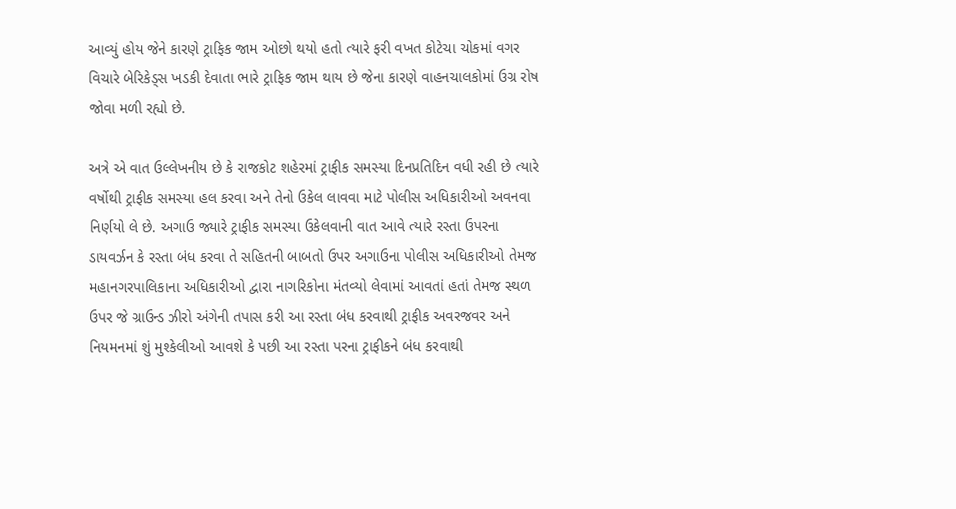આવ્યું હોય જેને કારણે ટ્રાફિક જામ ઓછો થયો હતો ત્યારે ફરી વખત કોટેચા ચોકમાં વગર વિચારે બેરિકેડ્સ ખડકી દેવાતા ભારે ટ્રાફિક જામ થાય છે જેના કારણે વાહનચાલકોમાં ઉગ્ર રોષ જોવા મળી રહ્યો છે.

અત્રે એ વાત ઉલ્લેખનીય છે કે રાજકોટ શહેરમાં ટ્રાફીક સમસ્યા દિનપ્રતિદિન વધી રહી છે ત્યારે વર્ષોથી ટ્રાફીક સમસ્યા હલ કરવા અને તેનો ઉકેલ લાવવા માટે પોલીસ અધિકારીઓ અવનવા નિર્ણયો લે છે. અગાઉ જ્યારે ટ્રાફીક સમસ્યા ઉકેલવાની વાત આવે ત્યારે રસ્તા ઉપરના ડાયવર્ઝન કે રસ્તા બંધ કરવા તે સહિતની બાબતો ઉપર અગાઉના પોલીસ અધિકારીઓ તેમજ મહાનગરપાલિકાના અધિકારીઓ દ્વારા નાગરિકોના મંતવ્યો લેવામાં આવતાં હતાં તેમજ સ્થળ ઉપર જે ગ્રાઉન્ડ ઝીરો અંગેની તપાસ કરી આ રસ્તા બંધ કરવાથી ટ્રાફીક અવરજવર અને નિયમનમાં શું મુશ્કેલીઓ આવશે કે પછી આ રસ્તા પરના ટ્રાફીકને બંધ કરવાથી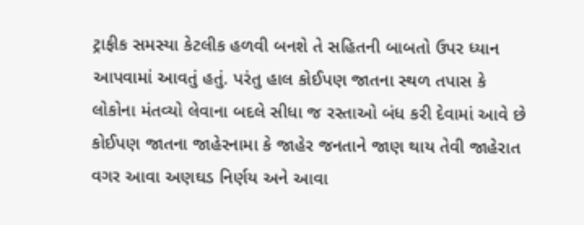ટ્રાફીક સમસ્યા કેટલીક હળવી બનશે તે સહિતની બાબતો ઉપર ધ્યાન આપવામાં આવતું હતું. પરંતુ હાલ કોઈપણ જાતના સ્થળ તપાસ કે લોકોના મંતવ્યો લેવાના બદલે સીધા જ રસ્તાઓ બંધ કરી દેવામાં આવે છે કોઈપણ જાતના જાહેરનામા કે જાહેર જનતાને જાણ થાય તેવી જાહેરાત વગર આવા અણઘડ નિર્ણય અને આવા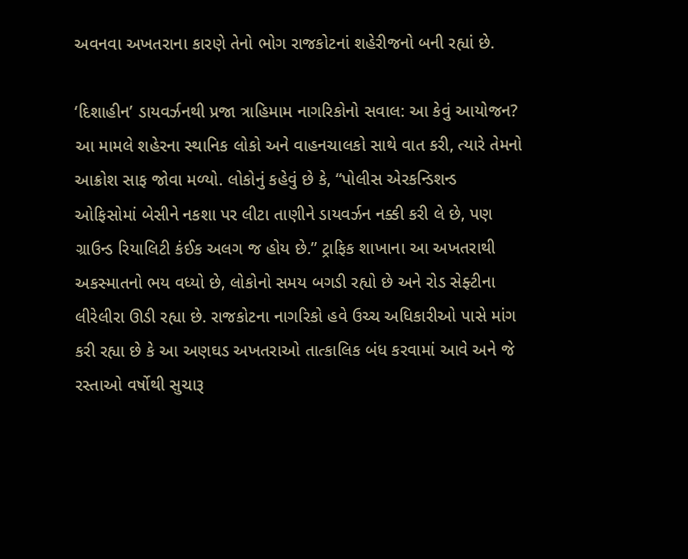અવનવા અખતરાના કારણે તેનો ભોગ રાજકોટનાં શહેરીજનો બની રહ્યાં છે.

‘દિશાહીન’ ડાયવર્ઝનથી પ્રજા ત્રાહિમામ નાગરિકોનો સવાલ: આ કેવું આયોજન?
આ મામલે શહેરના સ્થાનિક લોકો અને વાહનચાલકો સાથે વાત કરી, ત્યારે તેમનો આક્રોશ સાફ જોવા મળ્યો. લોકોનું કહેવું છે કે, “પોલીસ એરકન્ડિશન્ડ ઓફિસોમાં બેસીને નકશા પર લીટા તાણીને ડાયવર્ઝન નક્કી કરી લે છે, પણ ગ્રાઉન્ડ રિયાલિટી કંઈક અલગ જ હોય છે.” ટ્રાફિક શાખાના આ અખતરાથી અકસ્માતનો ભય વધ્યો છે, લોકોનો સમય બગડી રહ્યો છે અને રોડ સેફ્ટીના લીરેલીરા ઊડી રહ્યા છે. રાજકોટના નાગરિકો હવે ઉચ્ચ અધિકારીઓ પાસે માંગ કરી રહ્યા છે કે આ અણઘડ અખતરાઓ તાત્કાલિક બંધ કરવામાં આવે અને જે રસ્તાઓ વર્ષોથી સુચારૂ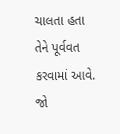ચાલતા હતા તેને પૂર્વવત કરવામાં આવે. જો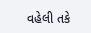વહેલી તકે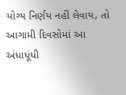યોગ્ય નિર્ણય નહીં લેવાય, તો આગામી દિવસોમાં આ અંધાધૂંધી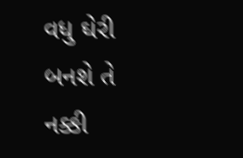વધુ ઘેરી બનશે તે નક્કી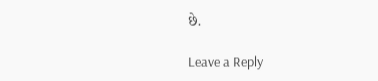છે.

Leave a Reply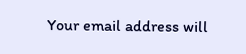Your email address will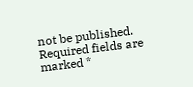not be published. Required fields are marked *